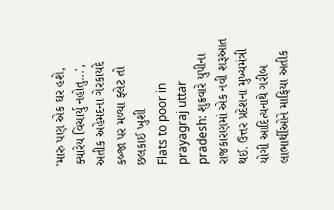'મારુ પણ એક ઘર હશે, ક્યારેય વિચાર્યુ નહોતુ...', અતીક અહેમદના ગેરકાયદે કબ્જા પર મળ્યા ફ્લેટ તો છલકાઈ ખુશી
Flats to poor in prayagraj uttar pradesh: શુક્રવારે યુપીના રાજકારણમાં એક નવી શરૂઆત થઈ. ઉત્તર પ્રદેશના મુખ્યમંત્રી યોગી આદિત્યનાથે ગરીબ લાભાર્થીઓને માફિયા અતીક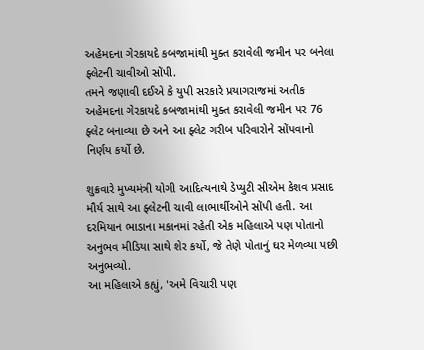અહેમદના ગેરકાયદે કબજામાંથી મુક્ત કરાવેલી જમીન પર બનેલા ફ્લેટની ચાવીઓ સોંપી.
તમને જણાવી દઈએ કે યુપી સરકારે પ્રયાગરાજમાં અતીક અહેમદના ગેરકાયદે કબજામાંથી મુક્ત કરાવેલી જમીન પર 76 ફ્લેટ બનાવ્યા છે અને આ ફ્લેટ ગરીબ પરિવારોને સોંપવાનો નિર્ણય કર્યો છે.

શુક્રવારે મુખ્યમંત્રી યોગી આદિત્યનાથે ડેપ્યુટી સીએમ કેશવ પ્રસાદ મૌર્ય સાથે આ ફ્લેટની ચાવી લાભાર્થીઓને સોંપી હતી. આ દરમિયાન ભાડાના મકાનમાં રહેતી એક મહિલાએ પણ પોતાનો અનુભવ મીડિયા સાથે શેર કર્યો, જે તેણે પોતાનું ઘર મેળવ્યા પછી અનુભવ્યો.
આ મહિલાએ કહ્યું, 'અમે વિચારી પણ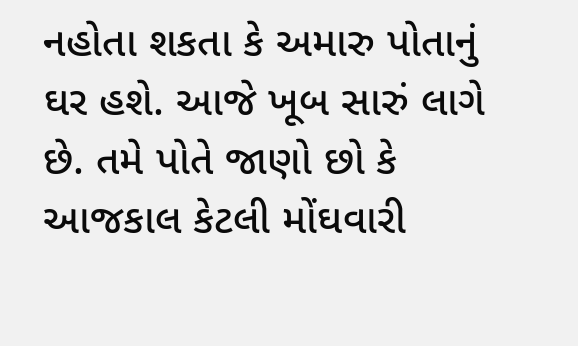નહોતા શકતા કે અમારુ પોતાનું ઘર હશે. આજે ખૂબ સારું લાગે છે. તમે પોતે જાણો છો કે આજકાલ કેટલી મોંઘવારી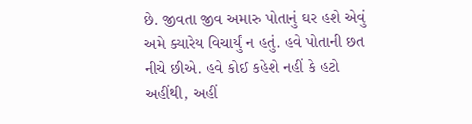છે. જીવતા જીવ અમારુ પોતાનું ઘર હશે એવું અમે ક્યારેય વિચાર્યું ન હતું. હવે પોતાની છત નીચે છીએ. હવે કોઈ કહેશે નહીં કે હટો અહીંથી, અહીં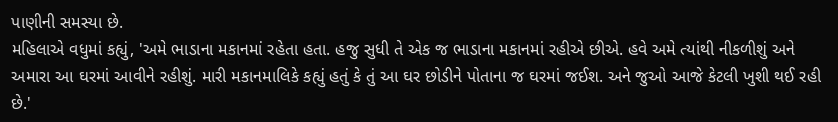પાણીની સમસ્યા છે.
મહિલાએ વધુમાં કહ્યું, 'અમે ભાડાના મકાનમાં રહેતા હતા. હજુ સુધી તે એક જ ભાડાના મકાનમાં રહીએ છીએ. હવે અમે ત્યાંથી નીકળીશું અને અમારા આ ઘરમાં આવીને રહીશું. મારી મકાનમાલિકે કહ્યું હતું કે તું આ ઘર છોડીને પોતાના જ ઘરમાં જઈશ. અને જુઓ આજે કેટલી ખુશી થઈ રહી છે.'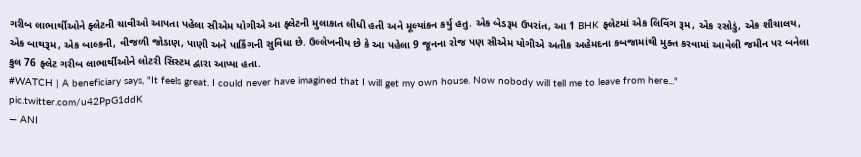ગરીબ લાભાર્થીઓને ફ્લેટની ચાવીઓ આપતા પહેલા સીએમ યોગીએ આ ફ્લેટની મુલાકાત લીધી હતી અને મૂલ્યાંકન કર્યુ હતુ. એક બેડરૂમ ઉપરાંત, આ 1 BHK ફ્લેટમાં એક લિવિંગ રૂમ, એક રસોડું, એક શૌચાલય, એક બાથરૂમ, એક બાલ્કની, વીજળી જોડાણ, પાણી અને પાર્કિંગની સુવિધા છે. ઉલ્લેખનીય છે કે આ પહેલા 9 જૂનના રોજ પણ સીએમ યોગીએ અતીક અહેમદના કબજામાંથી મુક્ત કરવામાં આવેલી જમીન પર બનેલા કુલ 76 ફ્લેટ ગરીબ લાભાર્થીઓને લોટરી સિસ્ટમ દ્વારા આપ્યા હતા.
#WATCH | A beneficiary says, "It feels great. I could never have imagined that I will get my own house. Now nobody will tell me to leave from here..." pic.twitter.com/u42PpG1ddK
— ANI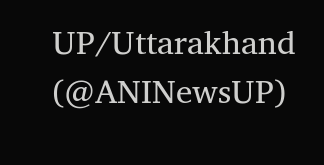UP/Uttarakhand (@ANINewsUP)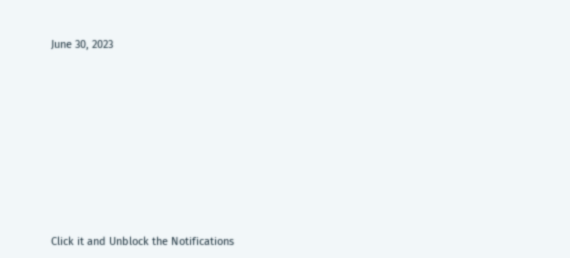June 30, 2023












Click it and Unblock the Notifications